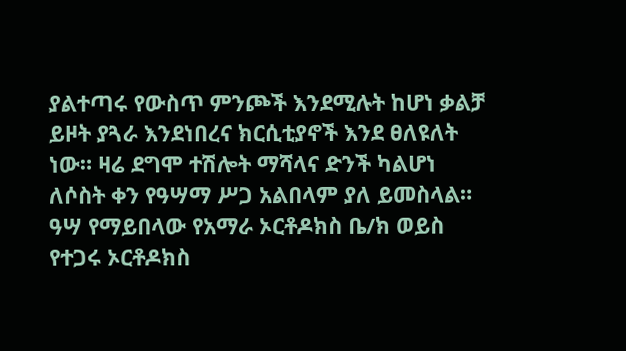ያልተጣሩ የውስጥ ምንጮች እንደሚሉት ከሆነ ቃልቻ ይዞት ያጓራ እንደነበረና ክርሲቲያኖች እንደ ፀለዩለት ነው። ዛሬ ደግሞ ተሽሎት ማሻላና ድንች ካልሆነ ለሶስት ቀን የዓሣማ ሥጋ አልበላም ያለ ይመስላል።
ዓሣ የማይበላው የአማራ ኦርቶዶክስ ቤ/ክ ወይስ የተጋሩ ኦርቶዶክስ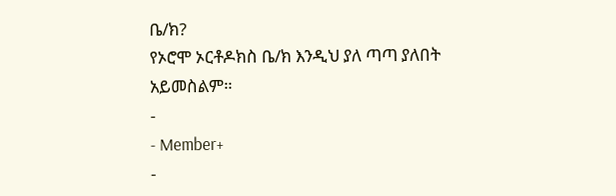ቤ/ክ?
የኦሮሞ ኦርቶዶክስ ቤ/ክ እንዲህ ያለ ጣጣ ያለበት አይመስልም።
-
- Member+
-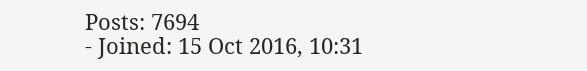Posts: 7694
- Joined: 15 Oct 2016, 10:31